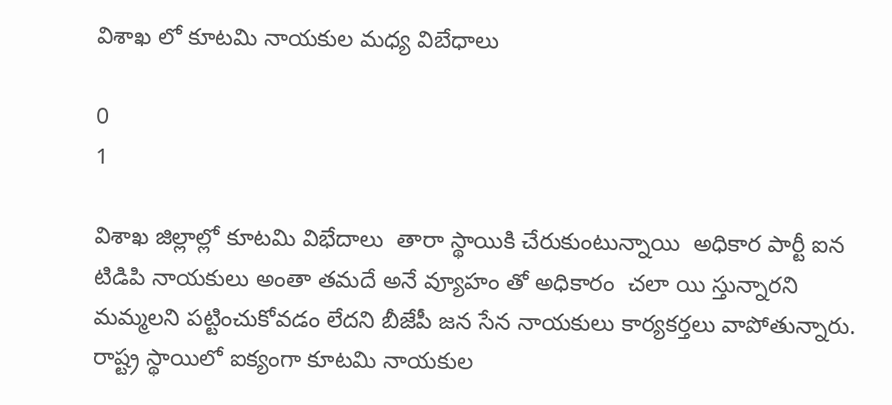విశాఖ లో కూటమి నాయకుల మధ్య విబేధాలు

0
1

విశాఖ జిల్లాల్లో కూటమి విభేదాలు  తారా స్థాయికి చేరుకుంటున్నాయి  అధికార పార్టీ ఐన టిడిపి నాయకులు అంతా తమదే అనే వ్యూహం తో అధికారం  చలా యి స్తున్నారని మమ్మలని పట్టించుకోవడం లేదని బీజేపీ జన సేన నాయకులు కార్యకర్తలు వాపోతున్నారు.  రాష్ట్ర స్థాయిలో ఐక్యంగా కూటమి నాయకుల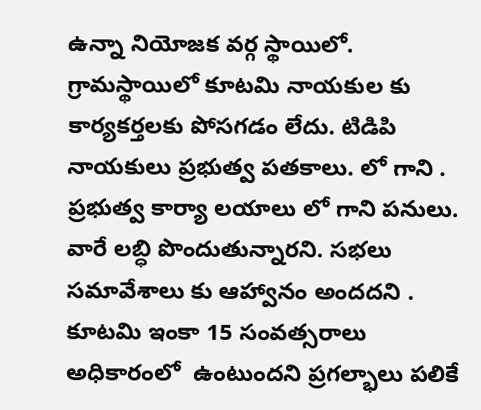ఉన్నా నియోజక వర్గ స్థాయిలో. గ్రామస్థాయిలో కూటమి నాయకుల కు కార్యకర్తలకు పోసగడం లేదు. టిడిపి నాయకులు ప్రభుత్వ పతకాలు. లో గాని . ప్రభుత్వ కార్యా లయాలు లో గాని పనులు. వారే లబ్ధి పొందుతున్నారని. సభలు సమావేశాలు కు ఆహ్వానం అందదని . కూటమి ఇంకా 15 సంవత్సరాలు అధికారంలో  ఉంటుందని ప్రగల్భాలు పలికే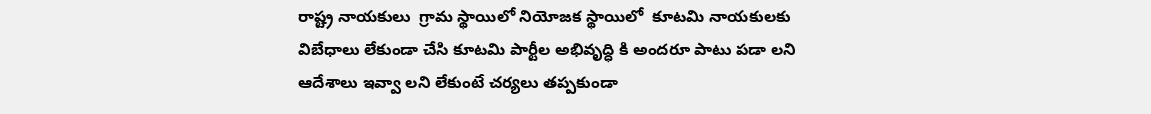రాష్ట్ర నాయకులు  గ్రామ స్థాయిలో నియోజక స్థాయిలో  కూటమి నాయకులకు విబేధాలు లేకుండా చేసి కూటమి పార్టీల అభివృద్ధి కి అందరూ పాటు పడా లని ఆదేశాలు ఇవ్వా లని లేకుంటే చర్యలు తప్పకుండా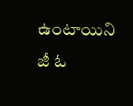ఉంటాయిని  జీ ఓ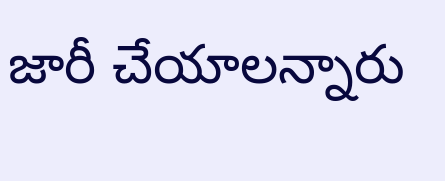జారీ చేయాలన్నారు